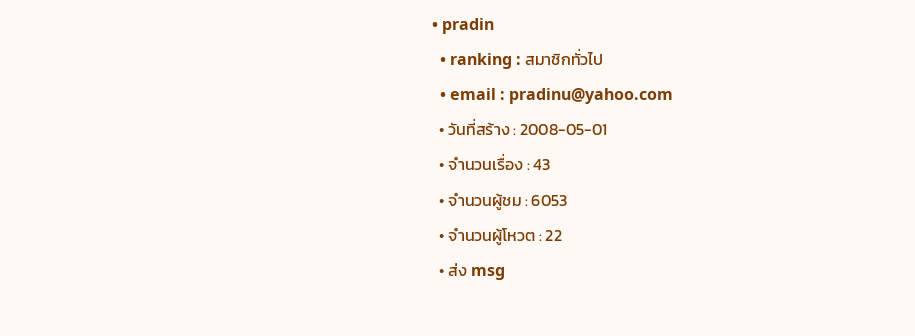• pradin
  • ranking : สมาชิกทั่วไป
  • email : pradinu@yahoo.com
  • วันที่สร้าง : 2008-05-01
  • จำนวนเรื่อง : 43
  • จำนวนผู้ชม : 6053
  • จำนวนผู้โหวต : 22
  • ส่ง msg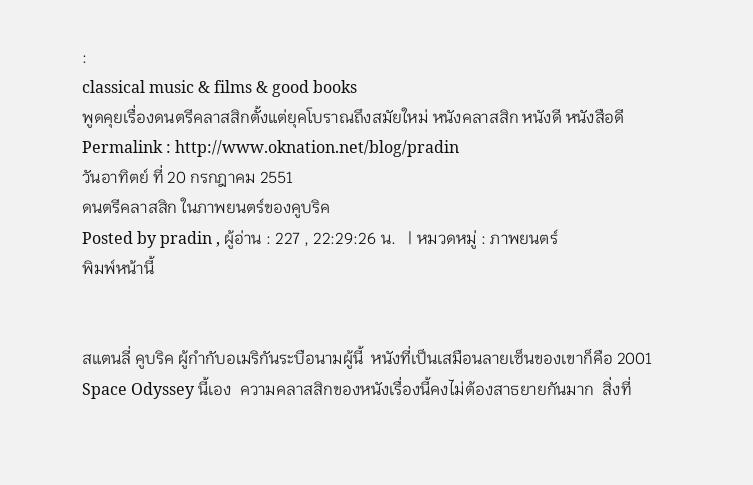:
classical music & films & good books
พูดคุยเรื่องดนตรีคลาสสิกตั้งแต่ยุคโบราณถึงสมัยใหม่ หนังคลาสสิก หนังดี หนังสือดี
Permalink : http://www.oknation.net/blog/pradin
วันอาทิตย์ ที่ 20 กรกฎาคม 2551
ดนตรีคลาสสิก ในภาพยนตร์ของคูบริค
Posted by pradin , ผู้อ่าน : 227 , 22:29:26 น.   | หมวดหมู่ : ภาพยนตร์
พิมพ์หน้านี้


สแตนลี่ คูบริค ผู้กำกับอเมริกันระบือนามผู้นี้  หนังที่เป็นเสมือนลายเซ็นของเขาก็คือ 2001 Space Odyssey นี้เอง  ความคลาสสิกของหนังเรื่องนี้คงไม่ต้องสาธยายกันมาก  สิ่งที่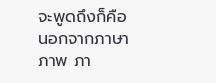จะพูดถึงก็คือ  นอกจากภาษาภาพ ภา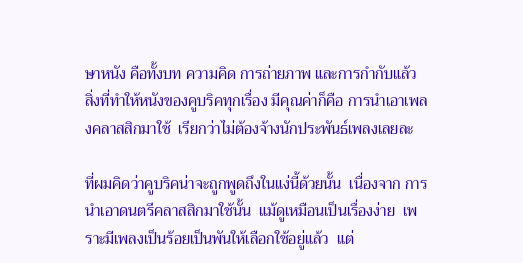ษาหนัง คือทั้งบท ความคิด การถ่ายภาพ และการกำกับแล้ว  สิ่งที่ทำให้หนังของคูบริคทุกเรื่อง มีคุณค่าก็คือ การนำเอาเพลงคลาสสิกมาใช้  เรียกว่าไม่ต้องจ้างนักประพันธ์เพลงเลยละ

ที่ผมคิดว่าคูบริคน่าจะถูกพูดถึงในแง่นี้ด้วยนั้น  เนื่องจาก การนำเอาดนตรีคลาสสิกมาใช้นั้น  แม้ดูเหมือนเป็นเรื่องง่าย  เพราะมีเพลงเป็นร้อยเป็นพันให้เลือกใช้อยู่แล้ว  แต่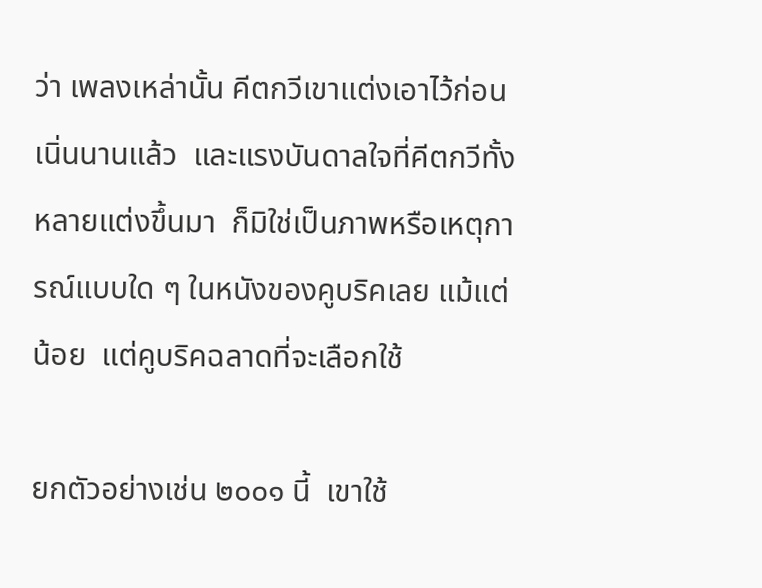ว่า เพลงเหล่านั้น คีตกวีเขาแต่งเอาไว้ก่อนเนิ่นนานแล้ว  และแรงบันดาลใจที่คีตกวีทั้งหลายแต่งขึ้นมา  ก็มิใช่เป็นภาพหรือเหตุการณ์แบบใด ๆ ในหนังของคูบริคเลย แม้แต่น้อย  แต่คูบริคฉลาดที่จะเลือกใช้

ยกตัวอย่างเช่น ๒๐๐๑ นี้  เขาใช้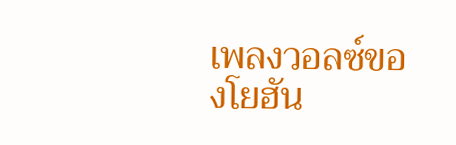เพลงวอลซ์ของโยฮัน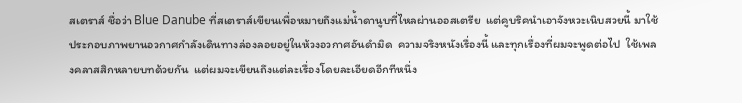สเตราส์ ชื่อว่า Blue Danube ที่สเตราส์เขียนเพื่อหมายถึงแม่น้ำดานูบที่ไหลผ่านออสเตรีย  แต่คูบริคนำเอาจังหวะเนิบสวยนี้ มาใช้ประกอบภาพยานอวกาศกำลังเดินทางล่องลอยอยู่ในห้วงอวกาศอันดำมิด  ความจริงหนังเรื่องนี้ และทุกเรื่องที่ผมจะพูดต่อไป  ใช้เพลงคลาสสิกหลายบทด้วยกัน  แต่ผมจะเขียนถึงแต่ละเรื่องโดยละเอียดอีกทีหนึ่ง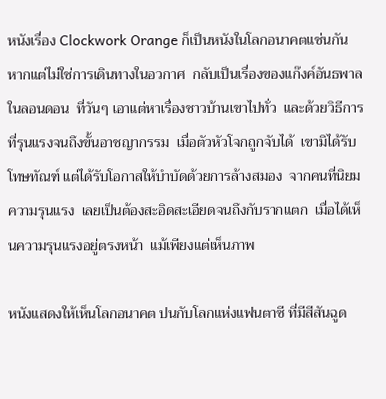หนังเรื่อง Clockwork Orange ก็เป็นหนังในโลกอนาคตแช่นกัน  หากแต่ไม่ใช่การเดินทางในอวกาศ  กลับเป็นเรื่องของแก๊งค์อันธพาลในลอนดอน  ที่วันๆ เอาแต่หาเรื่องชาวบ้านเขาไปทั่ว  และด้วยวิธีการที่รุนแรงจนถึงขั้นอาชญากรรม  เมื่อตัวหัวโจกถูกจับได้  เขามิได้รับโทษทัณฑ์ แต่ได้รับโอกาสให้บำบัดด้วยการล้างสมอง  จากคนที่นิยมความรุนแรง  เลยเป็นต้องสะอิดสะเอียดจนถึงกับรากแตก  เมื่อได้เห็นความรุนแรงอยู่ตรงหน้า  แม้เพียงแต่เห็นภาพ

หนังแสดงให้เห็นโลกอนาคต ปนกับโลกแห่งแฟนตาซี ที่มีสีสันฉูด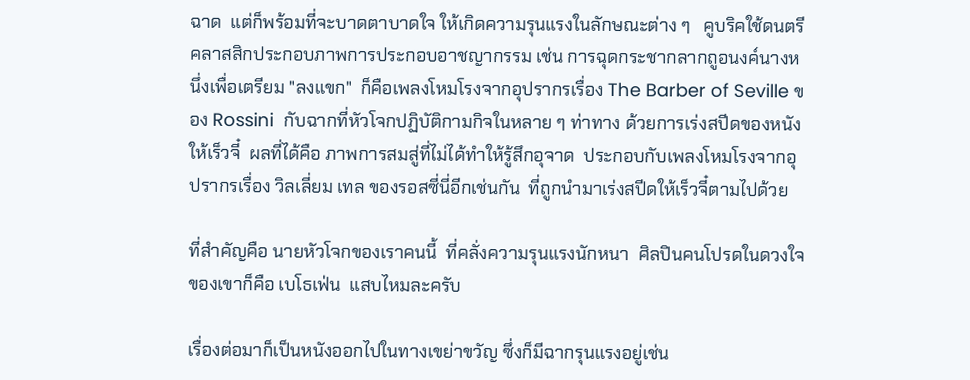ฉาด  แต่ก็พร้อมที่จะบาดตาบาดใจ ให้เกิดความรุนแรงในลักษณะต่าง ๆ   คูบริคใช้ดนตรีคลาสสิกประกอบภาพการประกอบอาชญากรรม เช่น การฉุดกระชากลากถูอนงค์นางหนึ่งเพื่อเตรียม "ลงแขก"  ก็คือเพลงโหมโรงจากอุปรากรเรื่อง The Barber of Seville ของ Rossini  กับฉากที่หัวโจกปฏิบัติกามกิจในหลาย ๆ ท่าทาง ด้วยการเร่งสปีดของหนังให้เร็วจี๋  ผลที่ได้คือ ภาพการสมสู่ที่ไม่ได้ทำให้รู้สึกอุจาด  ประกอบกับเพลงโหมโรงจากอุปรากรเรื่อง วิลเลี่ยม เทล ของรอสซี่นี่อีกเช่นกัน  ที่ถูกนำมาเร่งสปีดให้เร็วจี๋ตามไปด้วย

ที่สำคัญคือ นายหัวโจกของเราคนนี้  ที่คลั่งความรุนแรงนักหนา  ศิลปินคนโปรดในดวงใจของเขาก็คือ เบโธเฟ่น  แสบไหมละครับ

เรื่องต่อมาก็เป็นหนังออกไปในทางเขย่าขวัญ ซึ่งก็มีฉากรุนแรงอยู่เช่น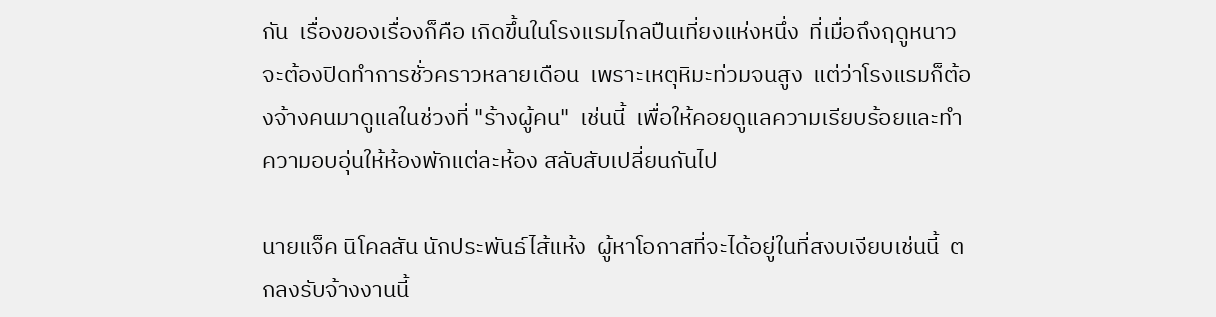กัน  เรื่องของเรื่องก็คือ เกิดขึ้นในโรงแรมไกลปืนเที่ยงแห่งหนึ่ง  ที่เมื่อถึงฤดูหนาวจะต้องปิดทำการชั่วคราวหลายเดือน  เพราะเหตุหิมะท่วมจนสูง  แต่ว่าโรงแรมก็ต้องจ้างคนมาดูแลในช่วงที่ "ร้างผู้คน"  เช่นนี้  เพื่อให้คอยดูแลความเรียบร้อยและทำความอบอุ่นให้ห้องพักแต่ละห้อง สลับสับเปลี่ยนกันไป

นายแจ็ค นิโคลสัน นักประพันธ์ไส้แห้ง  ผู้หาโอกาสที่จะได้อยู่ในที่สงบเงียบเช่นนี้  ตกลงรับจ้างงานนี้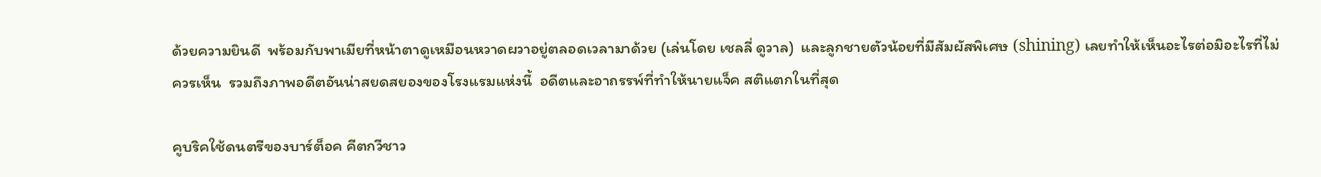ด้วยความยินดี  พร้อมกับพาเมียที่หน้าตาดูเหมือนหวาดผวาอยู่ตลอดเวลามาด้วย (เล่นโดย เชลลี่ ดูวาล)  และลูกชายตัวน้อยที่มีสัมผัสพิเศษ (shining) เลยทำให้เห็นอะไรต่อมิอะไรที่ไม่ควรเห็น  รวมถึงภาพอดีตอันน่าสยดสยองของโรงแรมแห่งนี้  อดีตและอาถรรพ์ที่ทำให้นายแจ็ค สติแตกในที่สุด

คูบริคใช้ดนตรีของบาร์ต็อค คีตกวีชาว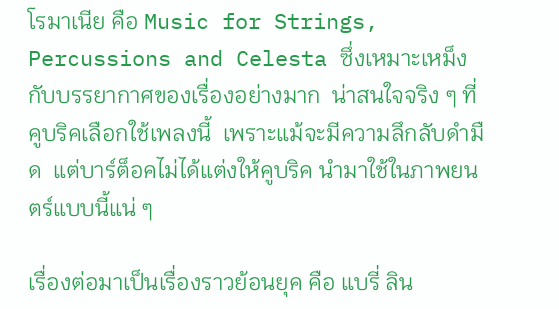โรมาเนีย คือ Music for Strings, Percussions and Celesta ซึ่งเหมาะเหม็งกับบรรยากาศของเรื่องอย่างมาก  น่าสนใจจริง ๆ ที่คูบริคเลือกใช้เพลงนี้  เพราะแม้จะมีความลึกลับดำมืด  แต่บาร์ต็อคไม่ได้แต่งให้คูบริค นำมาใช้ในภาพยนตร์แบบนี้แน่ ๆ

เรื่องต่อมาเป็นเรื่องราวย้อนยุค คือ แบรี่ ลิน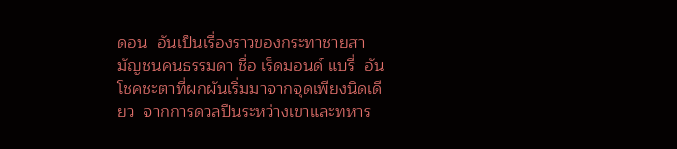ดอน  อันเป็นเรื่องราวของกระทาชายสามัญชนคนธรรมดา ชื่อ เร็ดมอนด์ แบรี่  อันโชคชะตาที่ผกผันเริ่มมาจากจุดเพียงนิดเดียว  จากการดวลปืนระหว่างเขาและทหาร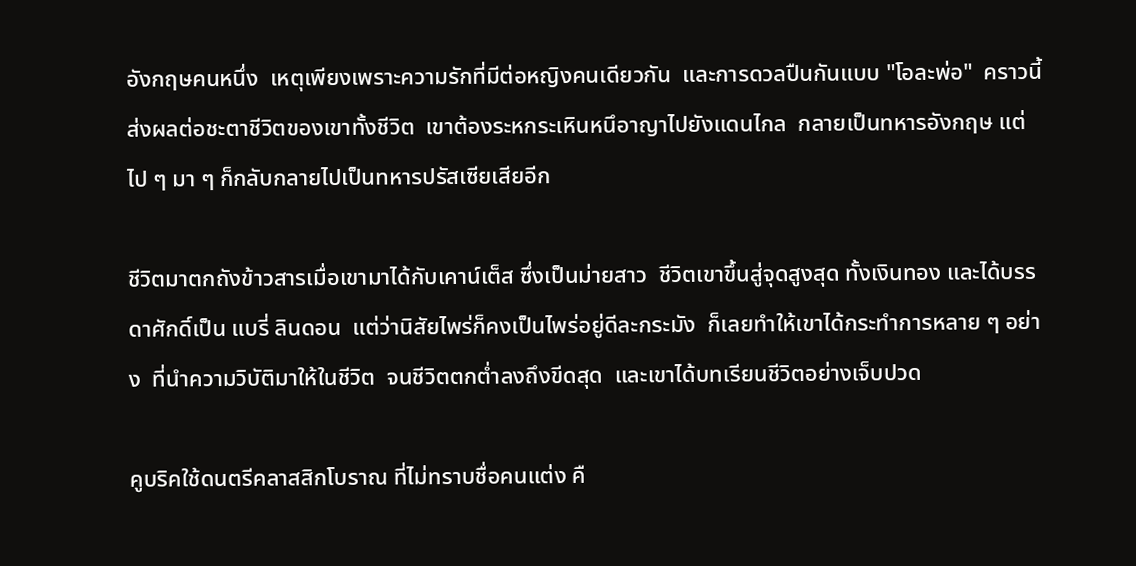อังกฤษคนหนึ่ง  เหตุเพียงเพราะความรักที่มีต่อหญิงคนเดียวกัน  และการดวลปืนกันแบบ "โอละพ่อ"  คราวนี้  ส่งผลต่อชะตาชีวิตของเขาทั้งชีวิต  เขาต้องระหกระเหินหนึอาญาไปยังแดนไกล  กลายเป็นทหารอังกฤษ แต่ไป ๆ มา ๆ ก็กลับกลายไปเป็นทหารปรัสเซียเสียอีก

ชีวิตมาตกถังข้าวสารเมื่อเขามาได้กับเคาน์เต็ส ซึ่งเป็นม่ายสาว  ชีวิตเขาขึ้นสู่จุดสูงสุด ทั้งเงินทอง และได้บรรดาศักดิ์เป็น แบรี่ ลินดอน  แต่ว่านิสัยไพร่ก็คงเป็นไพร่อยู่ดีละกระมัง  ก็เลยทำให้เขาได้กระทำการหลาย ๆ อย่าง  ที่นำความวิบัติมาให้ในชีวิต  จนชีวิตตกต่ำลงถึงขีดสุด  และเขาได้บทเรียนชีวิตอย่างเจ็บปวด

คูบริคใช้ดนตรีคลาสสิกโบราณ ที่ไม่ทราบชื่อคนแต่ง คื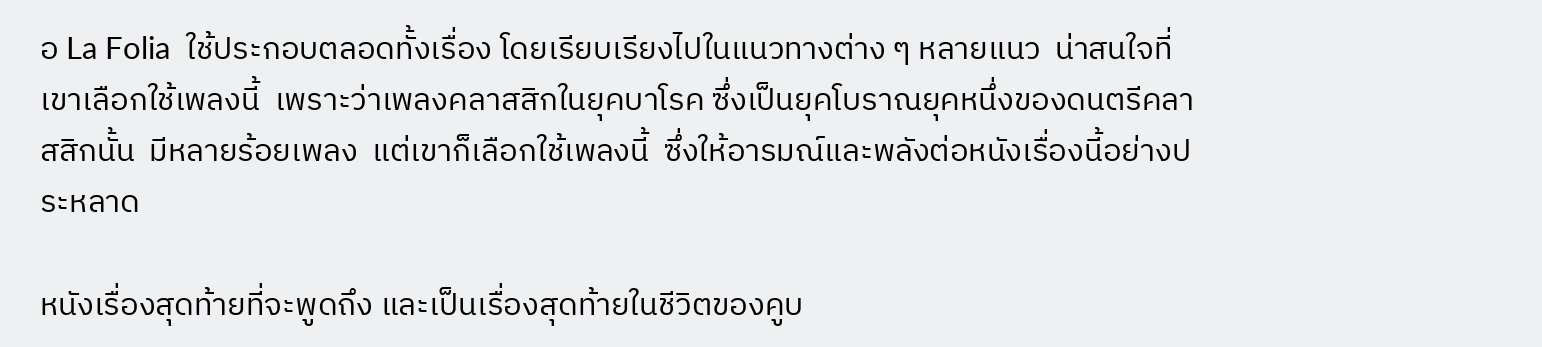อ La Folia  ใช้ประกอบตลอดทั้งเรื่อง โดยเรียบเรียงไปในแนวทางต่าง ๆ หลายแนว  น่าสนใจที่เขาเลือกใช้เพลงนี้  เพราะว่าเพลงคลาสสิกในยุคบาโรค ซึ่งเป็นยุคโบราณยุคหนึ่งของดนตรีคลาสสิกนั้น  มีหลายร้อยเพลง  แต่เขาก็เลือกใช้เพลงนี้  ซึ่งให้อารมณ์และพลังต่อหนังเรื่องนี้อย่างประหลาด

หนังเรื่องสุดท้ายที่จะพูดถึง และเป็นเรื่องสุดท้ายในชีวิตของคูบ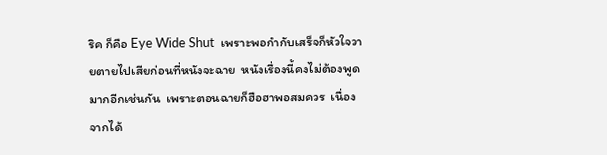ริค ก็คือ Eye Wide Shut  เพราะพอกำกับเสร็จก็หัวใจวายตายไปเสียก่อนที่หนังจะฉาย  หนังเรื่องนี้คงไม่ต้องพูดมากอีกเช่นกัน  เพราะตอนฉายก็ฮือฮาพอสมควร  เนื่องจากได้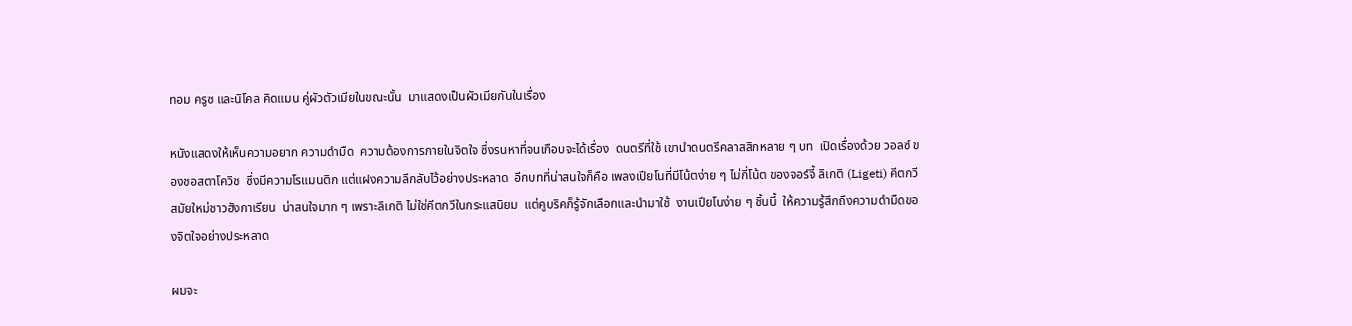ทอม ครูซ และนิโคล คิดแมน คู่ผัวตัวเมียในขณะนั้น  มาแสดงเป็นผัวเมียกันในเรื่อง

หนังแสดงให้เห็นความอยาก ความดำมืด  ความต้องการภายในจิตใจ ซึ่งรนหาที่จนเกือบจะได้เรื่อง  ดนตรีที่ใช้ เขานำดนตรีคลาสสิกหลาย ๆ บท  เปิดเรื่องด้วย วอลซ์ ของชอสตาโควิช  ซึ่งมีความโรแมนติก แต่แฝงความลึกลับไว้อย่างประหลาด  อีกบทที่น่าสนใจก็คือ เพลงเปียโนที่มีโน้ตง่าย ๆ ไม่กี่โน้ต ของจอร์จี้ ลิเกติ (Ligeti) คีตกวีสมัยใหม่ชาวฮังกาเรียน  น่าสนใจมาก ๆ เพราะลิเกติ ไม่ใช่คีตกวีในกระแสนิยม  แต่คูบริคก็รู้จักเลือกและนำมาใช้  งานเปียโนง่าย ๆ ชิ้นนี้  ให้ความรู้สึกถึงความดำมืดของจิตใจอย่างประหลาด

ผมจะ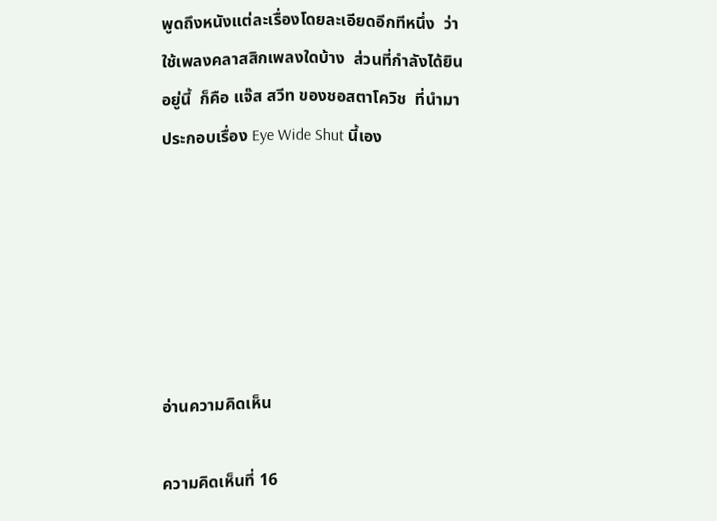พูดถึงหนังแต่ละเรื่องโดยละเอียดอีกทีหนึ่ง  ว่าใช้เพลงคลาสสิกเพลงใดบ้าง  ส่วนที่กำลังได้ยินอยู่นี้  ก็คือ แจ๊ส สวีท ของชอสตาโควิช  ที่นำมาประกอบเรื่อง Eye Wide Shut นี้เอง






อ่านความคิดเห็น

ความคิดเห็นที่ 16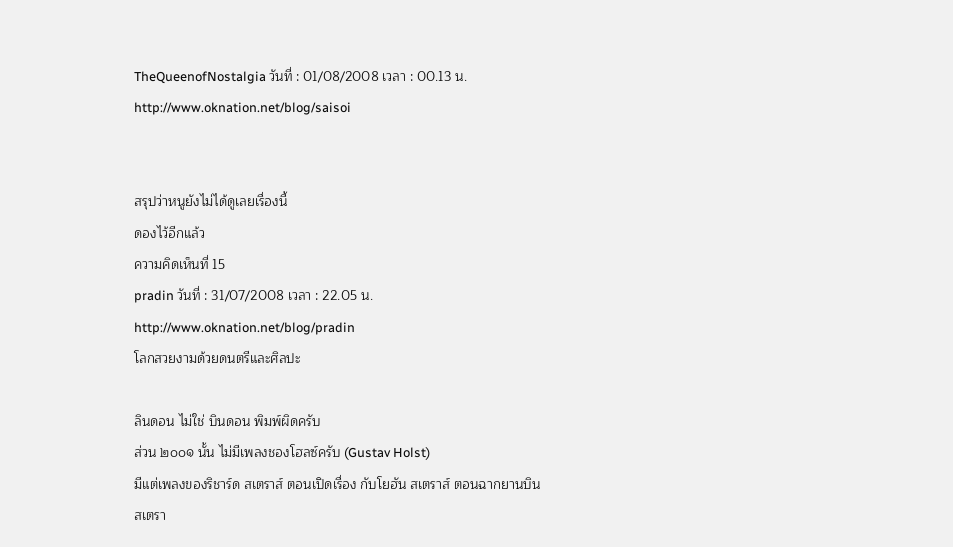TheQueenofNostalgia วันที่ : 01/08/2008 เวลา : 00.13 น.
http://www.oknation.net/blog/saisoi


สรุปว่าหนูยังไม่ได้ดูเลยเรื่องนี้
ดองไว้อีกแล้ว
ความคิดเห็นที่ 15
pradin วันที่ : 31/07/2008 เวลา : 22.05 น.
http://www.oknation.net/blog/pradin
โลกสวยงามด้วยดนตรีและศิลปะ

ลินดอน ไม่ใช่ บินดอน พิมพ์ผิดครับ
ส่วน ๒๐๐๑ นั้น ไม่มีเพลงชองโฮลซ์ครับ (Gustav Holst)
มีแต่เพลงของริชาร์ด สเตราส์ ตอนเปิดเรื่อง กับโยฮัน สเตราส์ ตอนฉากยานบิน
สเตรา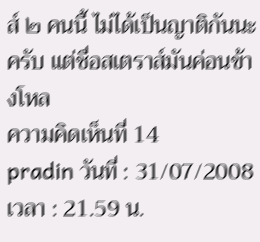ส์ ๒ คนนี้ ไม่ได้เป็นญาติกันนะครับ แต่ชื่อสเตราส์มันค่อนข้างโหล
ความคิดเห็นที่ 14
pradin วันที่ : 31/07/2008 เวลา : 21.59 น.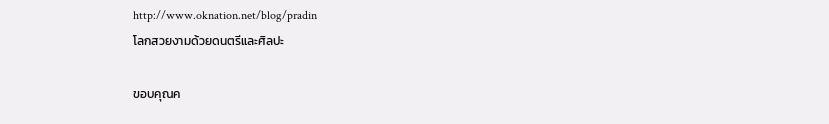http://www.oknation.net/blog/pradin
โลกสวยงามด้วยดนตรีและศิลปะ

ขอบคุณค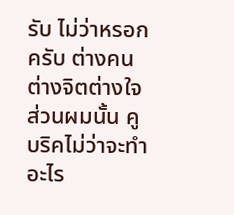รับ ไม่ว่าหรอกครับ ต่างคนต่างจิตต่างใจ
ส่วนผมนั้น คูบริคไม่ว่าจะทำอะไร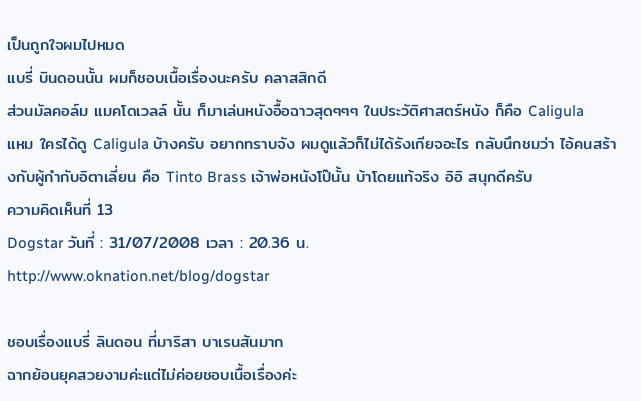เป็นถูกใจผมไปหมด
แบรี่ บินดอนนั้น ผมก็ชอบเนื้อเรื่องนะครับ คลาสสิกดี
ส่วนมัลคอล์ม แมคโดเวลล์ นั้น ก็มาเล่นหนังอื้อฉาวสุดๆๆๆ ในประวัติศาสตร์หนัง ก็คือ Caligula
แหม ใครได้ดู Caligula บ้างครับ อยากทราบจัง ผมดูแล้วก็ไม่ได้รังเกียจอะไร กลับนึกชมว่า ไอ้คนสร้างกับผู้กำกับอิตาเลี่ยน คือ Tinto Brass เจ้าพ่อหนังโป๊นั้น บ้าโดยแท้จริง อิอิ สนุกดีครับ
ความคิดเห็นที่ 13
Dogstar วันที่ : 31/07/2008 เวลา : 20.36 น.
http://www.oknation.net/blog/dogstar

ชอบเรื่องแบรี่ ลินดอน ที่มาริสา บาเรนสันมาก
ฉากย้อนยุคสวยงามค่ะแต่ไม่ค่อยชอบเนื้อเรื่องค่ะ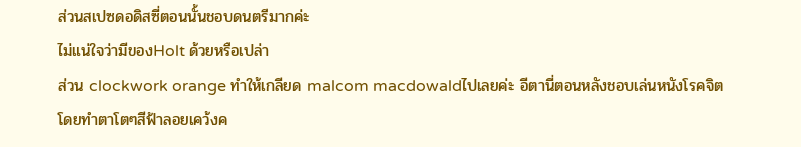ส่วนสเปซดอดิสซี่ตอนนั้นชอบดนตรีมากค่ะ
ไม่แน่ใจว่ามีของHolt ด้วยหรือเปล่า
ส่วน clockwork orange ทำให้เกลียด malcom macdowaldไปเลยค่ะ อีตานี่ตอนหลังชอบเล่นหนังโรคจิต
โดยทำตาโตๆสีฟ้าลอยเคว้งค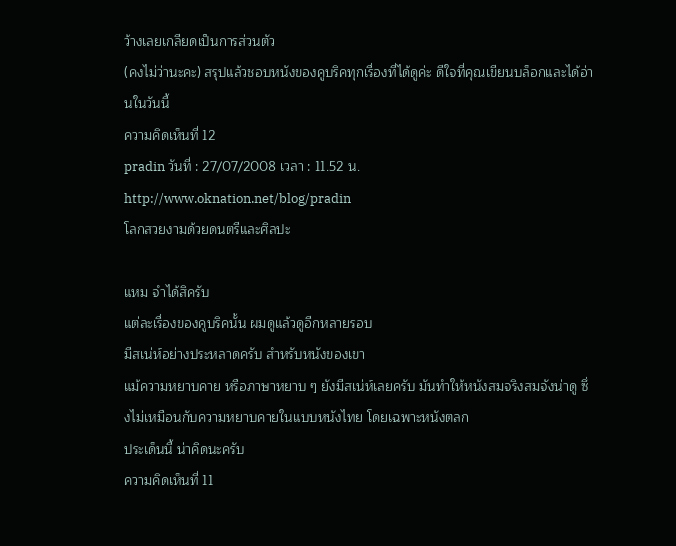ว้างเลยเกลียดเป็นการส่วนตัว
(คงไม่ว่านะคะ) สรุปแล้วชอบหนังของคูบริคทุกเรื่องที่ได้ดูค่ะ ดีใจที่คุณเขียนบล็อกและได้อ่านในวันนี้
ความคิดเห็นที่ 12
pradin วันที่ : 27/07/2008 เวลา : 11.52 น.
http://www.oknation.net/blog/pradin
โลกสวยงามด้วยดนตรีและศิลปะ

แหม จำได้สิครับ
แต่ละเรื่องของคูบริคนั้น ผมดูแล้วดูอีกหลายรอบ
มีสเน่ห์อย่างประหลาดครับ สำหรับหนังของเขา
แม้ความหยาบคาย หรือภาษาหยาบ ๆ ยังมีสเน่ห์เลยครับ มันทำให้หนังสมจริงสมจังน่าดู ซึ่งไม่เหมือนกับความหยาบคายในแบบหนังไทย โดยเฉพาะหนังตลก
ประเด็นนี้ น่าคิดนะครับ
ความคิดเห็นที่ 11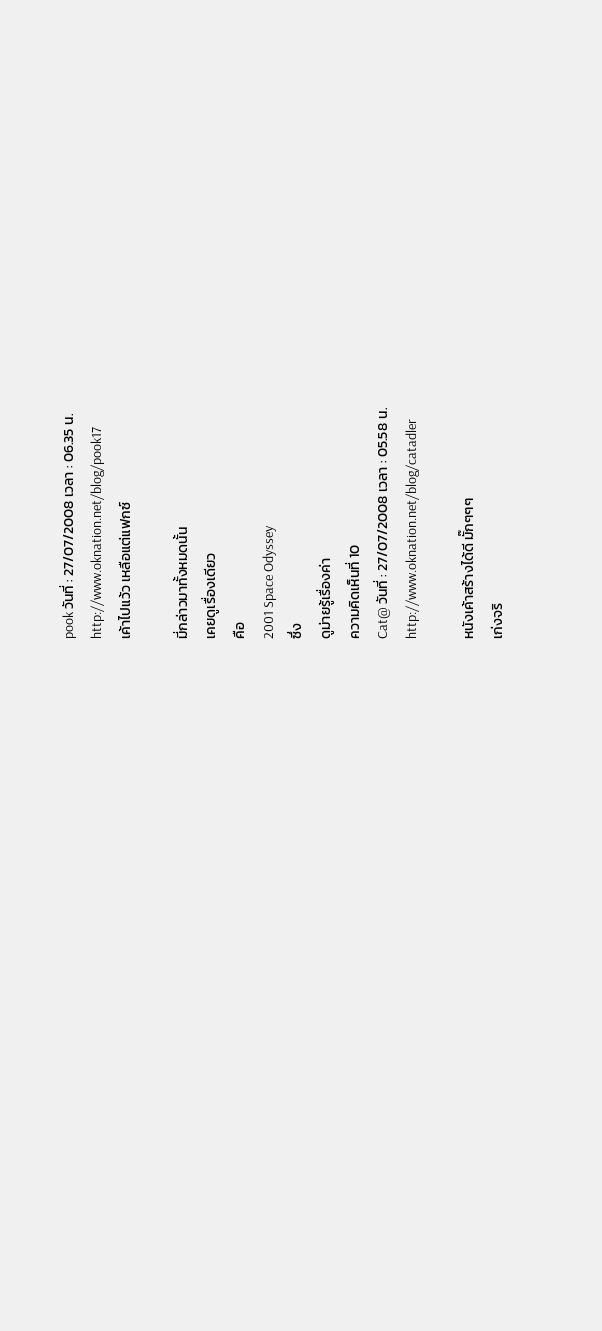pook วันที่ : 27/07/2008 เวลา : 06.35 น.
http://www.oknation.net/blog/pook17
เค้าไปแว้ว เหลือแต่แฟกซ์

มี่กล่าวมาทั้งหมดนั้น
เคยดูเรื่องเดียว
คือ
2001 Space Odyssey
ซึ่ง
ดูม่ายรู้เรื่องค่า
ความคิดเห็นที่ 10
Cat@ วันที่ : 27/07/2008 เวลา : 05.58 น.
http://www.oknation.net/blog/catadler

หนังเค้าสร้างได้ดี มั๊กๆๆๆ
เก่งจริ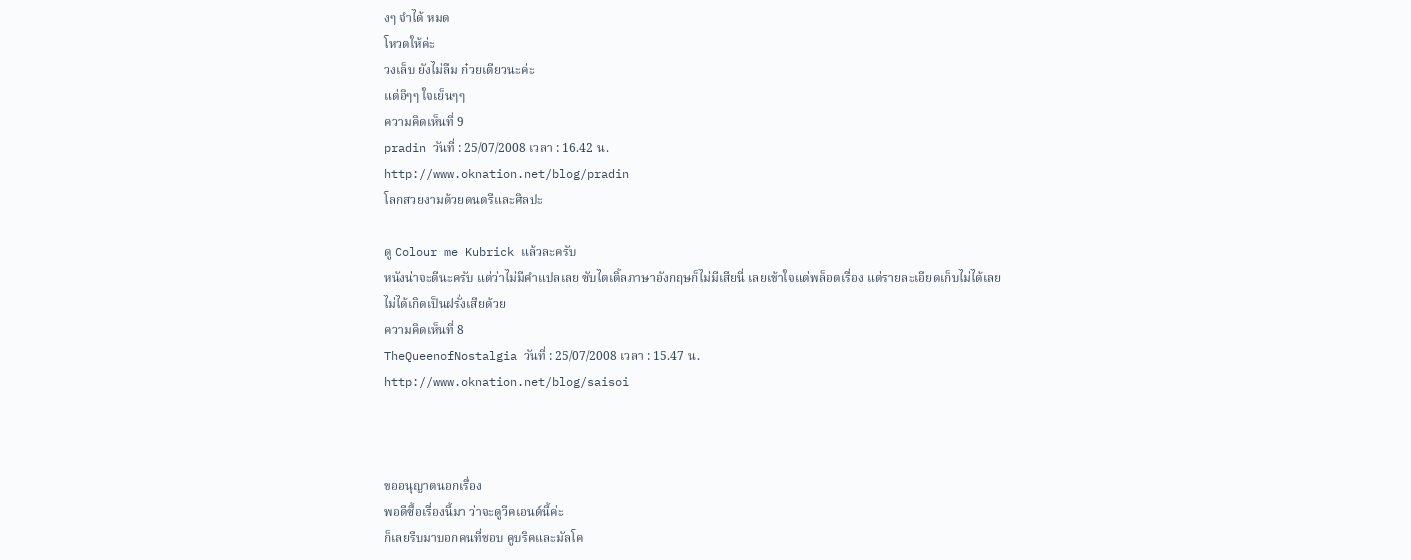งๆ จำได้ หมด
โหวตให้ค่ะ
วงเล็บ ยังไม่ลืม ก๋วยเตียวนะค่ะ
แต่อิๆๆ ใจเย็นๆๆ
ความคิดเห็นที่ 9
pradin วันที่ : 25/07/2008 เวลา : 16.42 น.
http://www.oknation.net/blog/pradin
โลกสวยงามด้วยดนตรีและศิลปะ

ดู Colour me Kubrick แล้วละครับ
หนังน่าจะดีนะครับ แต่ว่าไม่มีคำแปลเลย ซับไตเติ้ลภาษาอังกฤษก็ไม่มีเสียนี่ เลยเข้าใจแต่พล็อตเรื่อง แต่รายละเอียดเก็บไม่ได้เลย
ไม่ได้เกิดเป็นฝรั่งเสียด้วย
ความคิดเห็นที่ 8
TheQueenofNostalgia วันที่ : 25/07/2008 เวลา : 15.47 น.
http://www.oknation.net/blog/saisoi



ขออนุญาตนอกเรื่อง
พอดีซื้อเรื่องนี้มา ว่าจะดูวีคเอนด์นี้ค่ะ
ก็เลยรีบมาบอกคนที่ชอบ คูบริคและมัลโค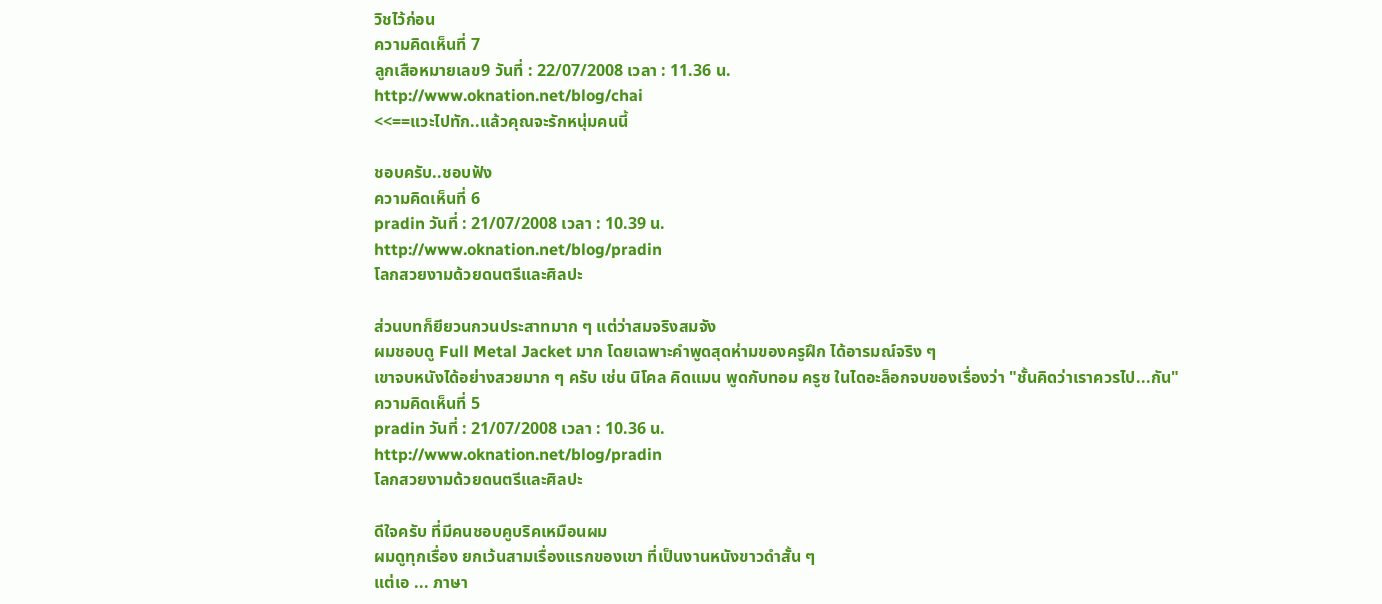วิชไว้ก่อน
ความคิดเห็นที่ 7
ลูกเสือหมายเลข9 วันที่ : 22/07/2008 เวลา : 11.36 น.
http://www.oknation.net/blog/chai
<<==แวะไปทัก..แล้วคุณจะรักหนุ่มคนนี้

ชอบครับ..ชอบฟัง
ความคิดเห็นที่ 6
pradin วันที่ : 21/07/2008 เวลา : 10.39 น.
http://www.oknation.net/blog/pradin
โลกสวยงามด้วยดนตรีและศิลปะ

ส่วนบทก็ยียวนกวนประสาทมาก ๆ แต่ว่าสมจริงสมจัง
ผมชอบดู Full Metal Jacket มาก โดยเฉพาะคำพูดสุดห่ามของครูฝึก ได้อารมณ์จริง ๆ
เขาจบหนังได้อย่างสวยมาก ๆ ครับ เช่น นิโคล คิดแมน พูดกับทอม ครูซ ในไดอะล็อกจบของเรื่องว่า "ชั้นคิดว่าเราควรไป...กัน"
ความคิดเห็นที่ 5
pradin วันที่ : 21/07/2008 เวลา : 10.36 น.
http://www.oknation.net/blog/pradin
โลกสวยงามด้วยดนตรีและศิลปะ

ดีใจครับ ที่มีคนชอบคูบริคเหมือนผม
ผมดูทุกเรื่อง ยกเว้นสามเรื่องแรกของเขา ที่เป็นงานหนังขาวดำสั้น ๆ
แต่เอ ... ภาษา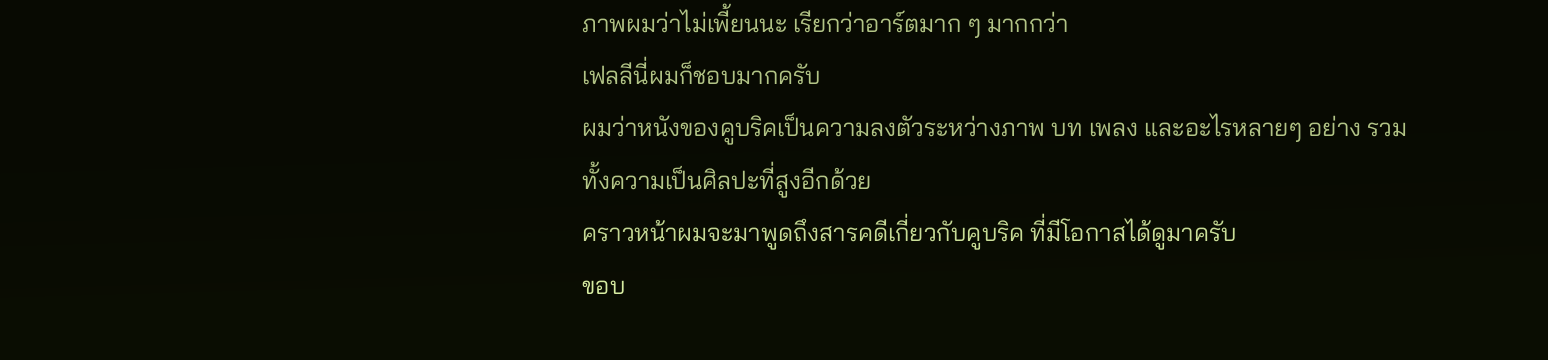ภาพผมว่าไม่เพี้ยนนะ เรียกว่าอาร์ตมาก ๆ มากกว่า
เฟลลีนี่ผมก็ชอบมากครับ
ผมว่าหนังของคูบริคเป็นความลงตัวระหว่างภาพ บท เพลง และอะไรหลายๆ อย่าง รวมทั้งความเป็นศิลปะที่สูงอีกด้วย
คราวหน้าผมจะมาพูดถึงสารคดีเกี่ยวกับคูบริค ที่มีโอกาสได้ดูมาครับ
ขอบ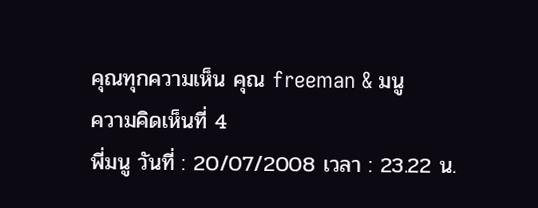คุณทุกความเห็น คุณ freeman & มนู
ความคิดเห็นที่ 4
พี่มนู วันที่ : 20/07/2008 เวลา : 23.22 น.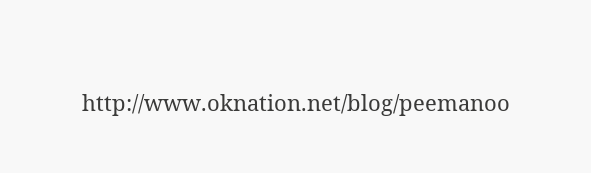http://www.oknation.net/blog/peemanoo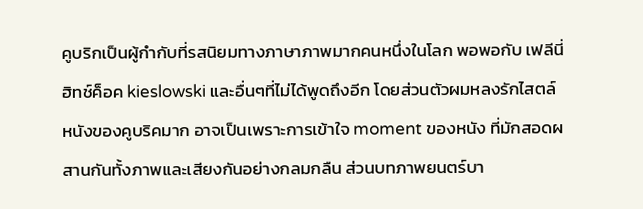คูบริกเป็นผู้กำกับที่รสนิยมทางภาษาภาพมากคนหนึ่งในโลก พอพอกับ เฟลีนี่ ฮิทช์ค็อค kieslowski และอื่นๆที่ไม่ได้พูดถึงอีก โดยส่วนตัวผมหลงรักไสตล์หนังของคูบริคมาก อาจเป็นเพราะการเข้าใจ moment ของหนัง ที่มักสอดผสานกันทั้งภาพและเสียงกันอย่างกลมกลืน ส่วนบทภาพยนตร์บา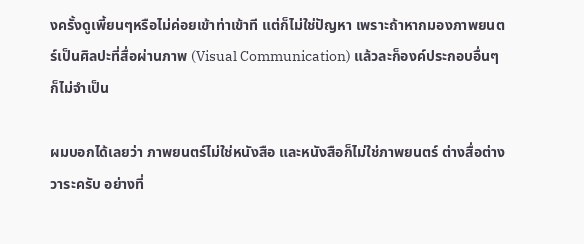งครั้งดูเพี้ยนๆหรือไม่ค่อยเข้าท่าเข้าที แต่ก็ไม่ใช่ปัญหา เพราะถ้าหากมองภาพยนตร์เป็นศิลปะที่สื่อผ่านภาพ (Visual Communication) แล้วละก็องค์ประกอบอื่นๆก็ไม่จำเป็น

ผมบอกได้เลยว่า ภาพยนตร์ไม่ใช่หนังสือ และหนังสือก็ไม่ใช่ภาพยนตร์ ต่างสื่อต่างวาระครับ อย่างที่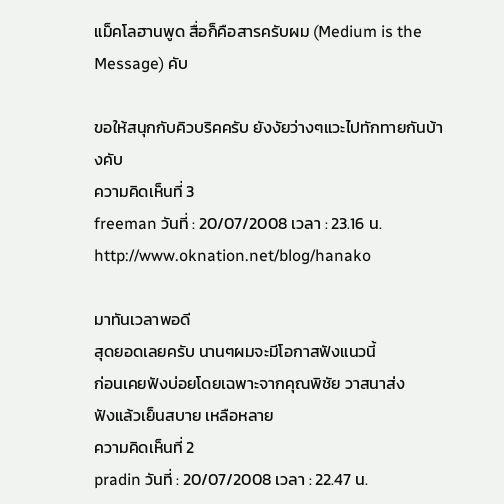แม็คโลฮานพูด สื่อก็คือสารครับผม (Medium is the Message) คับ

ขอให้สนุกกับคิวบริคครับ ยังงัยว่างๆแวะไปทักทายกันบ้างคับ
ความคิดเห็นที่ 3
freeman วันที่ : 20/07/2008 เวลา : 23.16 น.
http://www.oknation.net/blog/hanako

มาทันเวลาพอดี
สุดยอดเลยครับ นานๆผมจะมีโอกาสฟังแนวนี้
ก่อนเคยฟังบ่อยโดยเฉพาะจากคุณพิชัย วาสนาส่ง
ฟังแล้วเย็นสบาย เหลือหลาย
ความคิดเห็นที่ 2
pradin วันที่ : 20/07/2008 เวลา : 22.47 น.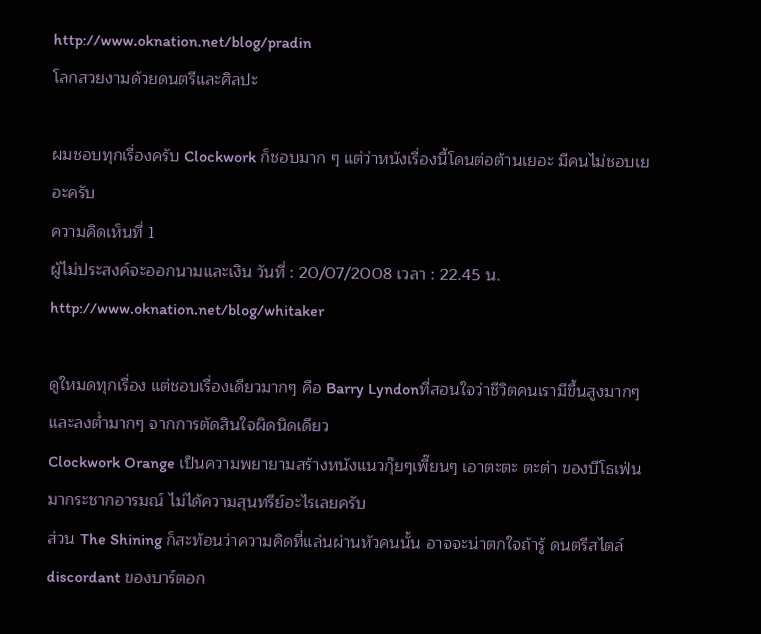http://www.oknation.net/blog/pradin
โลกสวยงามด้วยดนตรีและศิลปะ

ผมชอบทุกเรื่องครับ Clockwork ก็ชอบมาก ๆ แต่ว่าหนังเรื่องนี้โดนต่อต้านเยอะ มีคนไม่ชอบเยอะครับ
ความคิดเห็นที่ 1
ผู้ไม่ประสงค์จะออกนามและเงิน วันที่ : 20/07/2008 เวลา : 22.45 น.
http://www.oknation.net/blog/whitaker

ดูใหมดทุกเรื่อง แต่ชอบเรื่องเดียวมากๆ คือ Barry Lyndonที่สอนใจว่าชีวิตคนเรามีขึ้นสูงมากๆและลงต่ำมากๆ จากการตัดสินใจผิดนิดเดียว
Clockwork Orange เป็นความพยายามสร้างหนังแนวกุ๊ยๆเพี๊ยนๆ เอาตะตะ ตะต่า ของบีโธเฟ่นมากระชากอารมณ์ ไม่ได้ความสุนทรีย์อะไรเลยครับ
ส่วน The Shining ก็สะท้อนว่าความคิดที่แล่นผ่านหัวคนนั้น อาจจะน่าตกใจถ้ารู้ ดนตรีสไตล์ discordant ของบาร์ตอก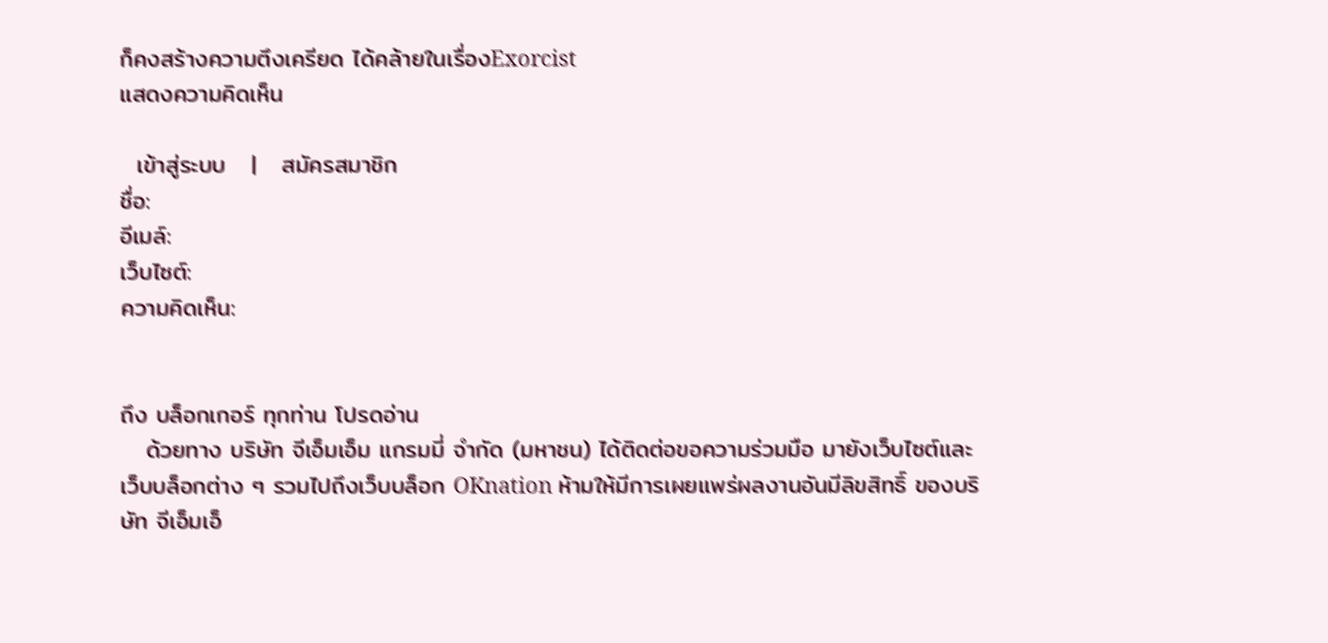ก็คงสร้างความตึงเครียด ได้คล้ายในเรื่องExorcist
แสดงความคิดเห็น

  เข้าสู่ระบบ   |   สมัครสมาชิก
ชื่อ:
อีเมล์:
เว็บไซต์:
ความคิดเห็น:


ถึง บล็อกเกอร์ ทุกท่าน โปรดอ่าน
   ด้วยทาง บริษัท จีเอ็มเอ็ม แกรมมี่ จำกัด (มหาชน) ได้ติดต่อขอความร่วมมือ มายังเว็บไซต์และเว็บบล็อกต่าง ๆ รวมไปถึงเว็บบล็อก OKnation ห้ามให้มีการเผยแพร่ผลงานอันมีลิขสิทธิ์ ของบริษัท จีเอ็มเอ็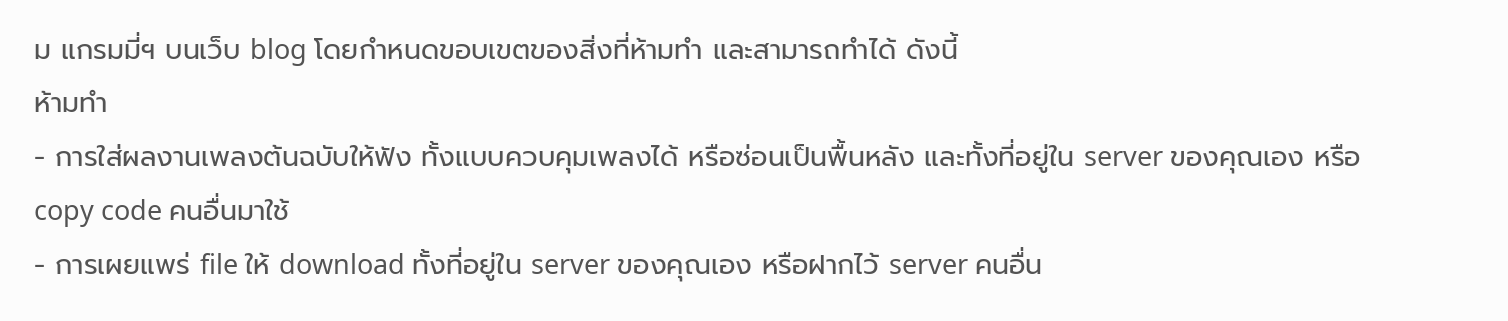ม แกรมมี่ฯ บนเว็บ blog โดยกำหนดขอบเขตของสิ่งที่ห้ามทำ และสามารถทำได้ ดังนี้
ห้ามทำ
- การใส่ผลงานเพลงต้นฉบับให้ฟัง ทั้งแบบควบคุมเพลงได้ หรือซ่อนเป็นพื้นหลัง และทั้งที่อยู่ใน server ของคุณเอง หรือ copy code คนอื่นมาใช้
- การเผยแพร่ file ให้ download ทั้งที่อยู่ใน server ของคุณเอง หรือฝากไว้ server คนอื่น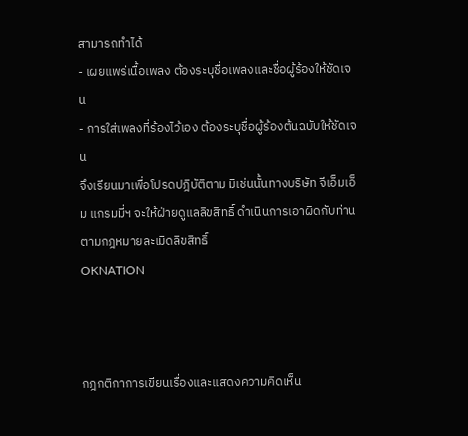สามารถทำได้
- เผยแพร่เนื้อเพลง ต้องระบุชื่อเพลงและชื่อผู้ร้องให้ชัดเจน
- การใส่เพลงที่ร้องไว้เอง ต้องระบุชื่อผู้ร้องต้นฉบับให้ชัดเจน
จึงเรียนมาเพื่อโปรดปฎิบัติตาม มิเช่นนั้นทางบริษัท จีเอ็มเอ็ม แกรมมี่ฯ จะให้ฝ่ายดูแลลิขสิทธิ์ ดำเนินการเอาผิดกับท่านตามกฎหมายละเมิดลิขสิทธิ์
OKNATION



กฎกติกาการเขียนเรื่องและแสดงความคิดเห็น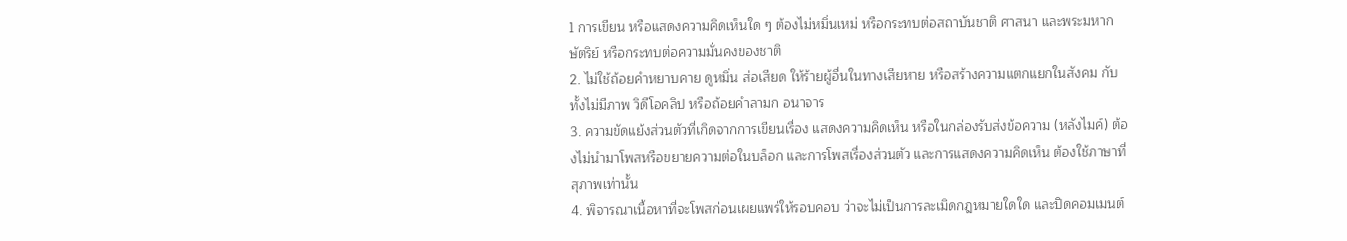1 การเขียน หรือแสดงความคิดเห็นใด ๆ ต้องไม่หมิ่นเหม่ หรือกระทบต่อสถาบันชาติ ศาสนา และพระมหากษัตริย์ หรือกระทบต่อความมั่นคงของชาติ
2. ไม่ใช้ถ้อยคำหยาบคาย ดูหมิ่น ส่อเสียด ให้ร้ายผู้อื่นในทางเสียหาย หรือสร้างความแตกแยกในสังคม กับทั้งไม่มีภาพ วิดีโอคลิป หรือถ้อยคำลามก อนาจาร
3. ความขัดแย้งส่วนตัวที่เกิดจากการเขียนเรื่อง แสดงความคิดเห็น หรือในกล่องรับส่งข้อความ (หลังไมค์) ต้องไม่นำมาโพสหรือขยายความต่อในบล็อก และการโพสเรื่องส่วนตัว และการแสดงความคิดเห็น ต้องใช้ภาษาที่สุภาพเท่านั้น
4. พิจารณาเนื้อหาที่จะโพสก่อนเผยแพร่ให้รอบคอบ ว่าจะไม่เป็นการละเมิดกฎหมายใดใด และปิดคอมเมนต์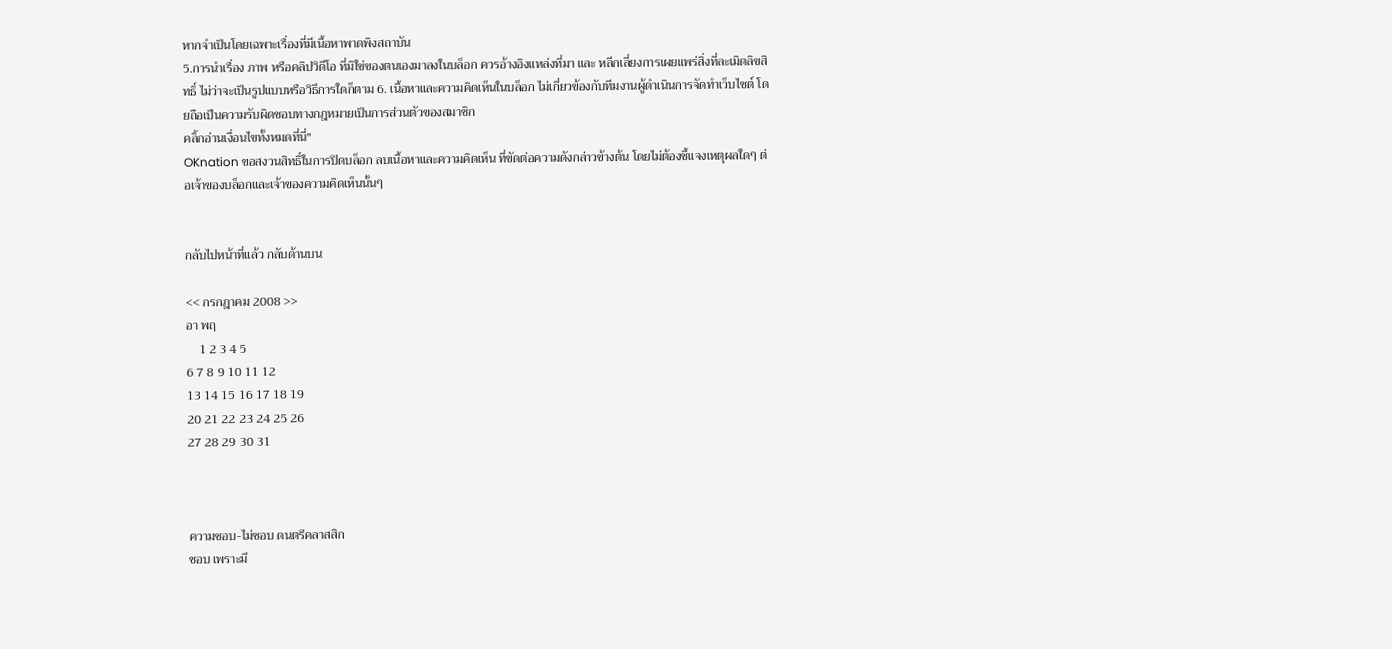หากจำเป็นโดยเฉพาะเรื่องที่มีเนื้อหาพาดพิงสถาบัน
5.การนำเรื่อง ภาพ หรือคลิปวิดีโอ ที่มิใช่ของตนเองมาลงในบล็อก ควรอ้างอิงแหล่งที่มา และ หลีกเลี่ยงการเผยแพร่สิ่งที่ละเมิดลิขสิทธิ์ ไม่ว่าจะเป็นรูปแบบหรือวิธีการใดก็ตาม 6. เนื้อหาและความคิดเห็นในบล็อก ไม่เกี่ยวข้องกับทีมงานผู้ดำเนินการจัดทำเว็บไซต์ โดยถือเป็นความรับผิดชอบทางกฎหมายเป็นการส่วนตัวของสมาชิก
คลิ้กอ่านเงื่อนไขทั้งหมดที่นี่"
OKnation ขอสงวนสิทธิ์ในการปิดบล็อก ลบเนื้อหาและความคิดเห็น ที่ขัดต่อความดังกล่าวข้างต้น โดยไม่ต้องชี้แจงเหตุผลใดๆ ต่อเจ้าของบล็อกและเจ้าของความคิดเห็นนั้นๆ


กลับไปหน้าที่แล้ว กลับด้านบน

<< กรกฎาคม 2008 >>
อา พฤ
    1 2 3 4 5
6 7 8 9 10 11 12
13 14 15 16 17 18 19
20 21 22 23 24 25 26
27 28 29 30 31



ความชอบ-ไม่ชอบ ดนตรีคลาสสิก
ชอบ เพราะมี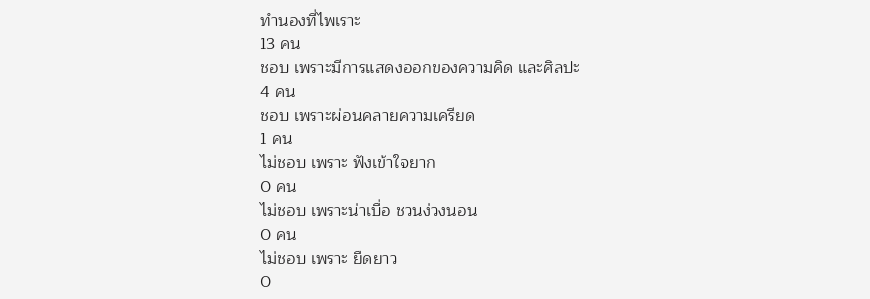ทำนองที่ไพเราะ
13 คน
ชอบ เพราะมีการแสดงออกของความคิด และศิลปะ
4 คน
ชอบ เพราะผ่อนคลายความเครียด
1 คน
ไม่ชอบ เพราะ ฟังเข้าใจยาก
0 คน
ไม่ชอบ เพราะน่าเบื่อ ชวนง่วงนอน
0 คน
ไม่ชอบ เพราะ ยืดยาว
0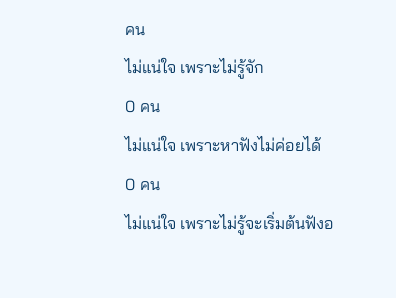คน
ไม่แน่ใจ เพราะไม่รู้จัก
0 คน
ไม่แน่ใจ เพราะหาฟังไม่ค่อยได้
0 คน
ไม่แน่ใจ เพราะไม่รู้จะเริ่มต้นฟังอ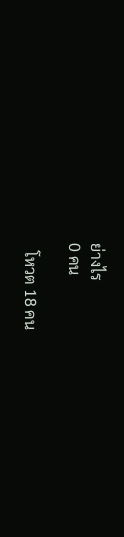ย่างไร
0 คน

  โหวต 18 คน